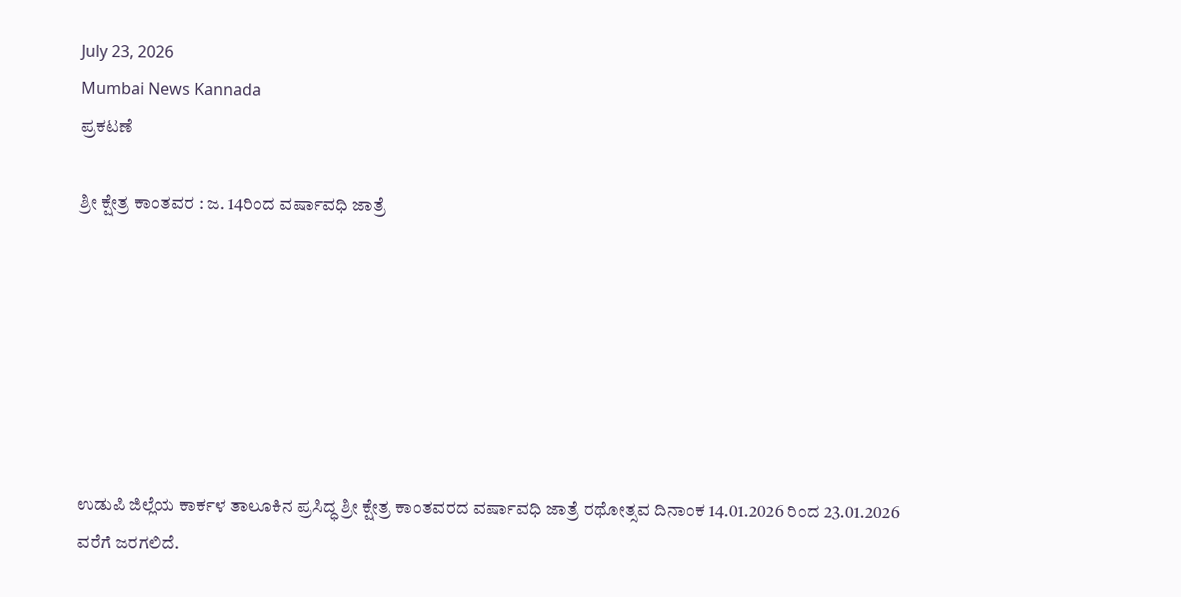July 23, 2026
Mumbai News Kannada
ಪ್ರಕಟಣೆ

ಶ್ರೀ ಕ್ಷೇತ್ರ ಕಾಂತವರ : ಜ. 14ರಿಂದ ವರ್ಷಾವಧಿ ಜಾತ್ರೆ







ಉಡುಪಿ ಜಿಲ್ಲೆಯ ಕಾರ್ಕಳ ತಾಲೂಕಿನ ಪ್ರಸಿದ್ಧ ಶ್ರೀ ಕ್ಷೇತ್ರ ಕಾಂತವರದ ವರ್ಷಾವಧಿ ಜಾತ್ರೆ ರಥೋತ್ಸವ ದಿನಾಂಕ 14.01.2026 ರಿಂದ 23.01.2026 ವರೆಗೆ ಜರಗಲಿದೆ.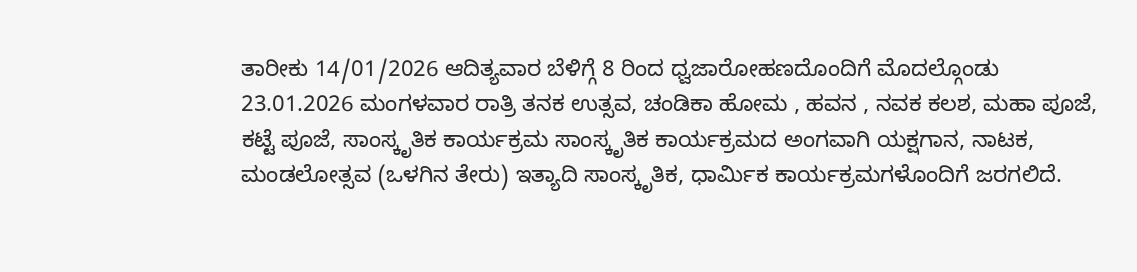ತಾರೀಕು 14/01/2026 ಆದಿತ್ಯವಾರ ಬೆಳಿಗ್ಗೆ 8 ರಿಂದ ಧ್ವಜಾರೋಹಣದೊಂದಿಗೆ ಮೊದಲ್ಗೊಂಡು 23.01.2026 ಮಂಗಳವಾರ ರಾತ್ರಿ ತನಕ ಉತ್ಸವ, ಚಂಡಿಕಾ ಹೋಮ , ಹವನ , ನವಕ ಕಲಶ, ಮಹಾ ಪೂಜೆ, ಕಟ್ಟೆ ಪೂಜೆ, ಸಾಂಸ್ಕೃತಿಕ ಕಾರ್ಯಕ್ರಮ ಸಾಂಸ್ಕೃತಿಕ ಕಾರ್ಯಕ್ರಮದ ಅಂಗವಾಗಿ ಯಕ್ಷಗಾನ, ನಾಟಕ, ಮಂಡಲೋತ್ಸವ (ಒಳಗಿನ ತೇರು) ಇತ್ಯಾದಿ ಸಾಂಸ್ಕೃತಿಕ, ಧಾರ್ಮಿಕ ಕಾರ್ಯಕ್ರಮಗಳೊಂದಿಗೆ ಜರಗಲಿದೆ.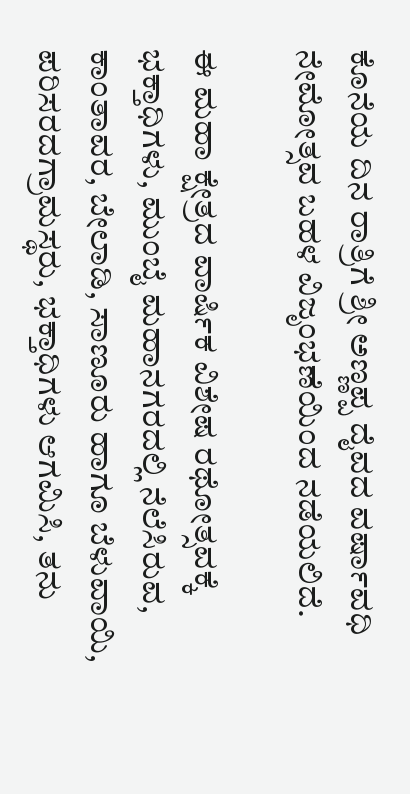ಕೊನೆಯ ದಿನ ರಾತ್ರಿಗೆ ಶ್ರೀ ಅಣ್ಣಪ್ಪ ದೈವದ ವರ್ಷಾವಧಿ ನೇಮೋತ್ಸವ ಬಹಳ ವಿಜೃಂಭಣೆಯಿಂದ ನಡೆಯಲಿದೆ.

ಈ ಮಹಾ ಕ್ಷೇತ್ರದ ವಾರ್ಷಿಕ ವಿಶೇಷ ರಥೋತ್ಸವಕ್ಕೆ ಭಕ್ತಾಧಿಗಳು, ಮುಂಬೈ ಮಹಾನಗರದಲ್ಲಿ ನೆಲೆಸಿರುವ, ಕಾಂತಾವರ, ಬೇಲಾಡಿ, ಸಾಣೂರು ಹಾಗೂ ಬೆಳುವಾಯಿ, ಪರಿಸರದಗ್ರಾಮಸ್ಥರು, ಭಕ್ತಾಧಿಗಳು ಆಗಮಿಸಿ, ತನು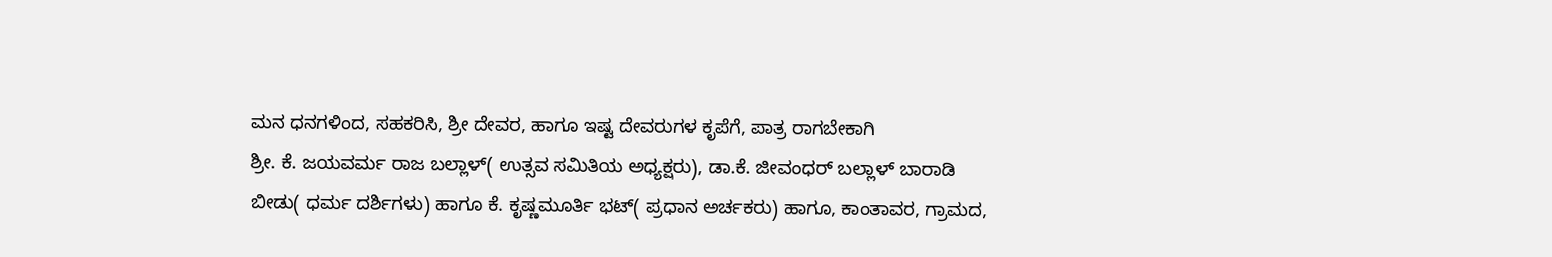ಮನ ಧನಗಳಿಂದ, ಸಹಕರಿಸಿ, ಶ್ರೀ ದೇವರ, ಹಾಗೂ ಇಷ್ಟ ದೇವರುಗಳ ಕೃಪೆಗೆ, ಪಾತ್ರ ರಾಗಬೇಕಾಗಿ
ಶ್ರೀ. ಕೆ. ಜಯವರ್ಮ ರಾಜ ಬಲ್ಲಾಳ್( ಉತ್ಸವ ಸಮಿತಿಯ ಅಧ್ಯಕ್ಷರು), ಡಾ.ಕೆ. ಜೀವಂಧರ್ ಬಲ್ಲಾಳ್ ಬಾರಾಡಿ ಬೀಡು( ಧರ್ಮ ದರ್ಶಿಗಳು) ಹಾಗೂ ಕೆ. ಕೃಷ್ಣಮೂರ್ತಿ ಭಟ್( ಪ್ರಧಾನ ಅರ್ಚಕರು) ಹಾಗೂ, ಕಾಂತಾವರ, ಗ್ರಾಮದ,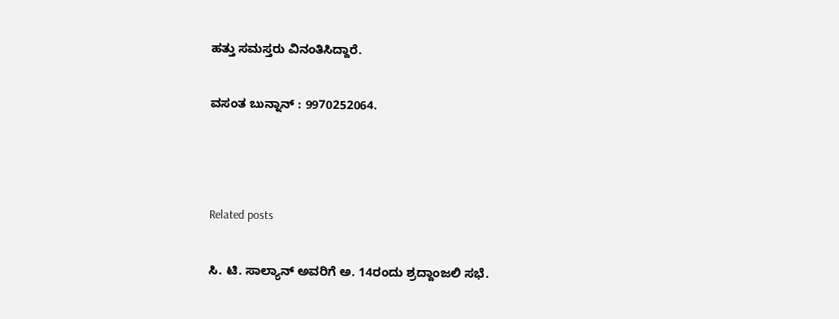ಹತ್ತು ಸಮಸ್ತರು ವಿನಂತಿಸಿದ್ದಾರೆ.

ವಸಂತ ಬುನ್ನಾನ್ : 9970252064.



Related posts

ಸಿ. ಟಿ. ಸಾಲ್ಯಾನ್ ಅವರಿಗೆ ಅ. 14ರಂದು ಶ್ರದ್ದಾಂಜಲಿ ಸಭೆ.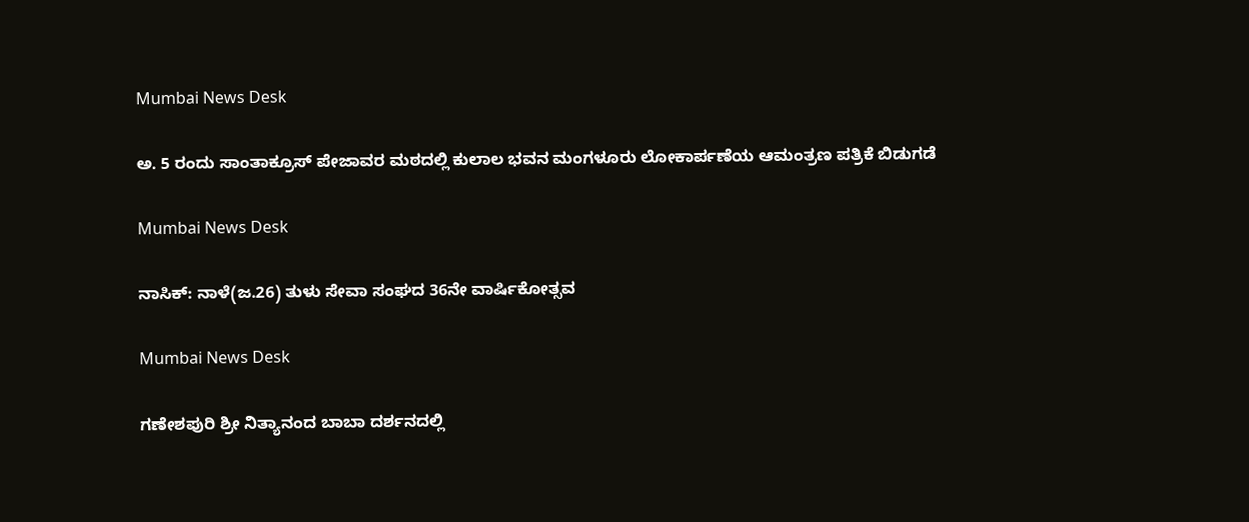Mumbai News Desk

ಅ. 5 ರಂದು ಸಾಂತಾಕ್ರೂಸ್ ಪೇಜಾವರ ಮಠದಲ್ಲಿ ಕುಲಾಲ ಭವನ ಮಂಗಳೂರು ಲೋಕಾರ್ಪಣೆಯ ಆಮಂತ್ರಣ ಪತ್ರಿಕೆ ಬಿಡುಗಡೆ

Mumbai News Desk

ನಾಸಿಕ್: ನಾಳೆ(ಜ.26) ತುಳು ಸೇವಾ ಸಂಘದ 36ನೇ ವಾರ್ಷಿಕೋತ್ಸವ

Mumbai News Desk

ಗಣೇಶಪುರಿ ಶ್ರೀ ನಿತ್ಯಾನಂದ ಬಾಬಾ ದರ್ಶನದಲ್ಲಿ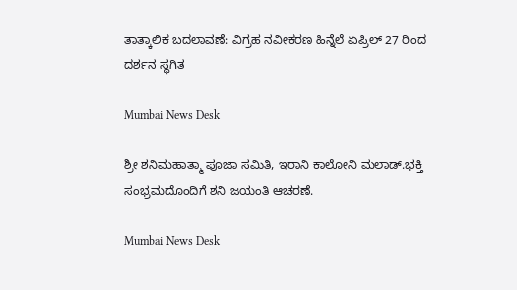ತಾತ್ಕಾಲಿಕ ಬದಲಾವಣೆ: ವಿಗ್ರಹ ನವೀಕರಣ ಹಿನ್ನೆಲೆ ಏಪ್ರಿಲ್ 27 ರಿಂದ ದರ್ಶನ ಸ್ಥಗಿತ

Mumbai News Desk

ಶ್ರೀ ಶನಿಮಹಾತ್ಮಾ ಪೂಜಾ ಸಮಿತಿ, ಇರಾನಿ ಕಾಲೋನಿ ಮಲಾಡ್.ಭಕ್ತಿ ಸಂಭ್ರಮದೊಂದಿಗೆ ಶನಿ ಜಯಂತಿ ಆಚರಣೆ.

Mumbai News Desk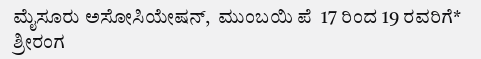ಮೈಸೂರು ಅಸೋಸಿಯೇಷನ್,  ಮುಂಬಯಿ ಪೆ  17 ರಿಂದ 19 ರವರಿಗೆ* ಶ್ರೀರಂಗ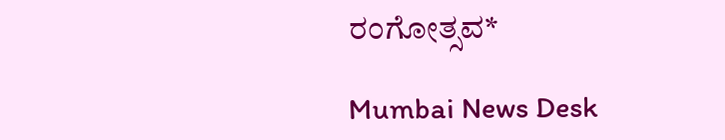ರಂಗೋತ್ಸವ*

Mumbai News Desk